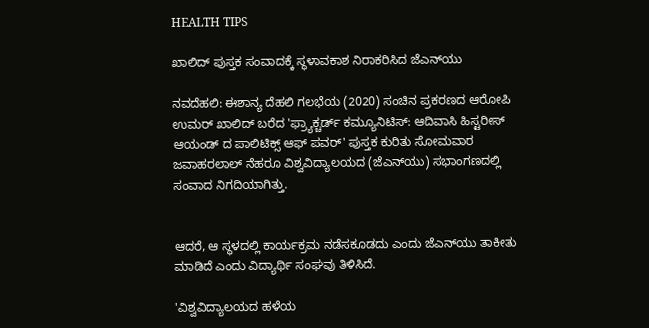HEALTH TIPS

ಖಾಲಿದ್‌ ಪುಸ್ತಕ ಸಂವಾದಕ್ಕೆ ಸ್ಥಳಾವಕಾಶ ನಿರಾಕರಿಸಿದ ಜೆಎನ್‌ಯು

ನವದೆಹಲಿ: ಈಶಾನ್ಯ ದೆಹಲಿ ಗಲಭೆಯ (2020) ಸಂಚಿನ ಪ್ರಕರಣದ ಆರೋಪಿ ಉಮರ್‌ ಖಾಲಿದ್‌ ಬರೆದ 'ಫ್ರ್ಯಾಕ್ಚರ್ಡ್‌ ಕಮ್ಯೂನಿಟಿಸ್‌: ಆದಿವಾಸಿ ಹಿಸ್ಟರೀಸ್‌ ಆಯಂಡ್‌ ದ ಪಾಲಿಟಿಕ್ಸ್‌ ಆಫ್ ಪವರ್‌' ಪುಸ್ತಕ ಕುರಿತು ಸೋಮವಾರ ಜವಾಹರಲಾಲ್‌ ನೆಹರೂ ವಿಶ್ವವಿದ್ಯಾಲಯದ (ಜೆಎನ್‌ಯು) ಸಭಾಂಗಣದಲ್ಲಿ ಸಂವಾದ ನಿಗದಿಯಾಗಿತ್ತು.


ಆದರೆ, ಆ ಸ್ಥಳದಲ್ಲಿ ಕಾರ್ಯಕ್ರಮ ನಡೆಸಕೂಡದು ಎಂದು ಜೆಎನ್‌ಯು ತಾಕೀತು ಮಾಡಿದೆ ಎಂದು ವಿದ್ಯಾರ್ಥಿ ಸಂಘವು ತಿಳಿಸಿದೆ.

'ವಿಶ್ವವಿದ್ಯಾಲಯದ ಹಳೆಯ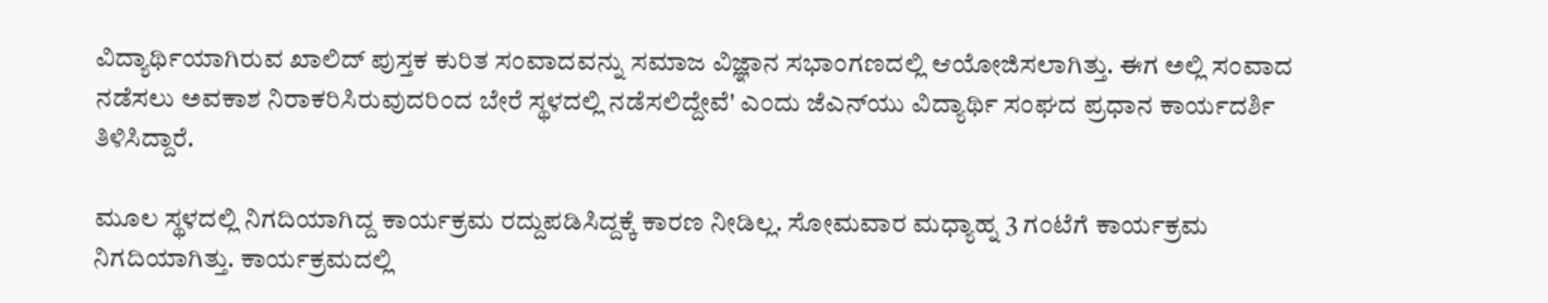ವಿದ್ಯಾರ್ಥಿಯಾಗಿರುವ ಖಾಲಿದ್‌ ಪುಸ್ತಕ ಕುರಿತ ಸಂವಾದವನ್ನು ಸಮಾಜ ವಿಜ್ಞಾನ ಸಭಾಂಗಣದಲ್ಲಿ ಆಯೋಜಿಸಲಾಗಿತ್ತು. ಈಗ ಅಲ್ಲಿ ಸಂವಾದ ನಡೆಸಲು ಅವಕಾಶ ನಿರಾಕರಿಸಿರುವುದರಿಂದ ಬೇರೆ ಸ್ಥಳದಲ್ಲಿ ನಡೆಸಲಿದ್ದೇವೆ' ಎಂದು ಜೆಎನ್‌ಯು ವಿದ್ಯಾರ್ಥಿ ಸಂಘದ ಪ್ರಧಾನ ಕಾರ್ಯದರ್ಶಿ ತಿಳಿಸಿದ್ದಾರೆ.

ಮೂಲ ಸ್ಥಳದಲ್ಲಿ ನಿಗದಿಯಾಗಿದ್ದ ಕಾರ್ಯಕ್ರಮ ರದ್ದುಪಡಿಸಿದ್ದಕ್ಕೆ ಕಾರಣ ನೀಡಿಲ್ಲ. ಸೋಮವಾರ ಮಧ್ಯಾಹ್ನ 3 ಗಂಟೆಗೆ ಕಾರ್ಯಕ್ರಮ ನಿಗದಿಯಾಗಿತ್ತು. ಕಾರ್ಯಕ್ರಮದಲ್ಲಿ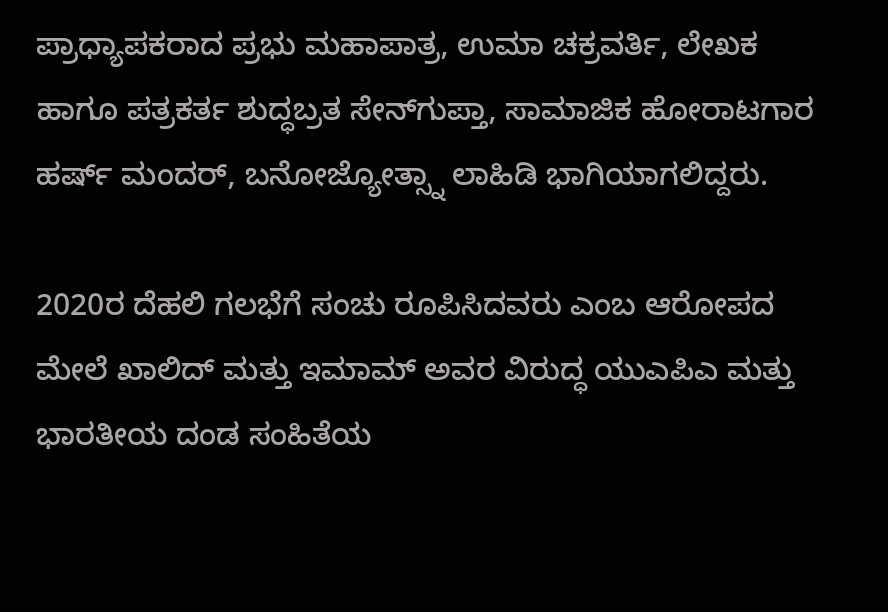ಪ್ರಾಧ್ಯಾಪಕರಾದ ಪ್ರಭು ಮಹಾಪಾತ್ರ, ಉಮಾ ಚಕ್ರವರ್ತಿ, ಲೇಖಕ ಹಾಗೂ ಪತ್ರಕರ್ತ ಶುದ್ಧಬ್ರತ ಸೇನ್‌ಗುಪ್ತಾ, ಸಾಮಾಜಿಕ ಹೋರಾಟಗಾರ ಹರ್ಷ್‌ ಮಂದರ್‌, ಬನೋಜ್ಯೋತ್ಸ್ನಾ ಲಾಹಿಡಿ ಭಾಗಿಯಾಗಲಿದ್ದರು.

2020ರ ದೆಹಲಿ ಗಲಭೆಗೆ ಸಂಚು ರೂಪಿಸಿದವರು ಎಂಬ ಆರೋಪದ ಮೇಲೆ ಖಾಲಿದ್‌ ಮತ್ತು ಇಮಾಮ್‌ ಅವರ ವಿರುದ್ಧ ಯುಎಪಿಎ ಮತ್ತು ಭಾರತೀಯ ದಂಡ ಸಂಹಿತೆಯ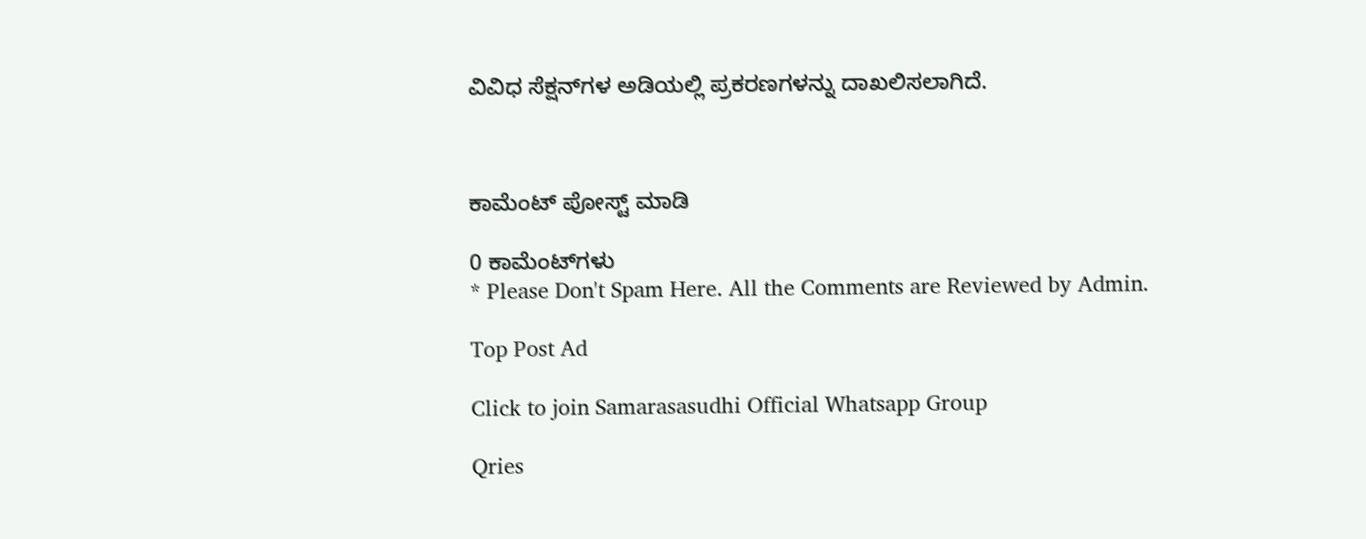ವಿವಿಧ ಸೆಕ್ಷನ್‌ಗಳ ಅಡಿಯಲ್ಲಿ ಪ್ರಕರಣಗಳನ್ನು ದಾಖಲಿಸಲಾಗಿದೆ.



ಕಾಮೆಂಟ್‌‌ ಪೋಸ್ಟ್‌ ಮಾಡಿ

0 ಕಾಮೆಂಟ್‌ಗಳು
* Please Don't Spam Here. All the Comments are Reviewed by Admin.

Top Post Ad

Click to join Samarasasudhi Official Whatsapp Group

Qries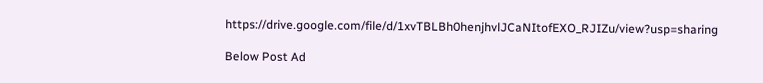https://drive.google.com/file/d/1xvTBLBh0henjhvlJCaNItofEXO_RJIZu/view?usp=sharing

Below Post Ad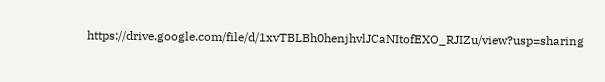https://drive.google.com/file/d/1xvTBLBh0henjhvlJCaNItofEXO_RJIZu/view?usp=sharing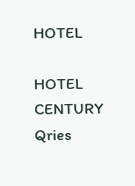HOTEL

HOTEL
CENTURY
Qries